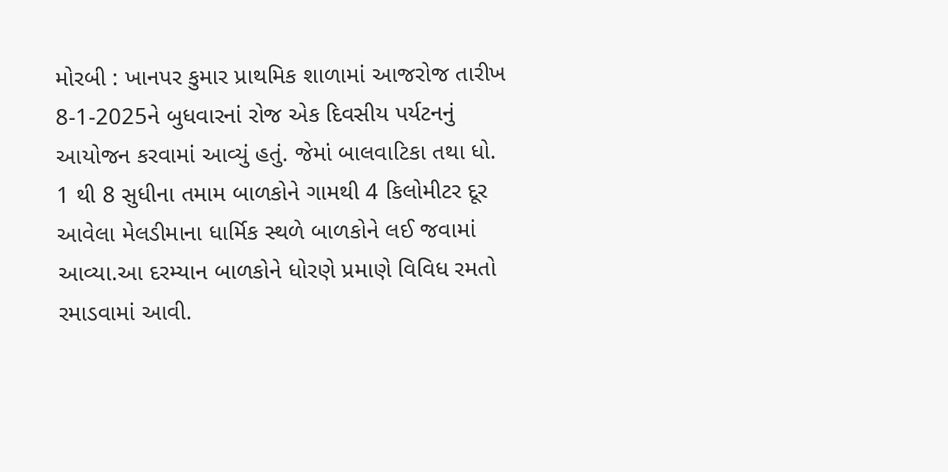મોરબી : ખાનપર કુમાર પ્રાથમિક શાળામાં આજરોજ તારીખ 8-1-2025ને બુધવારનાં રોજ એક દિવસીય પર્યટનનું આયોજન કરવામાં આવ્યું હતું. જેમાં બાલવાટિકા તથા ધો. 1 થી 8 સુધીના તમામ બાળકોને ગામથી 4 કિલોમીટર દૂર આવેલા મેલડીમાના ધાર્મિક સ્થળે બાળકોને લઈ જવામાં આવ્યા.આ દરમ્યાન બાળકોને ધોરણે પ્રમાણે વિવિધ રમતો રમાડવામાં આવી.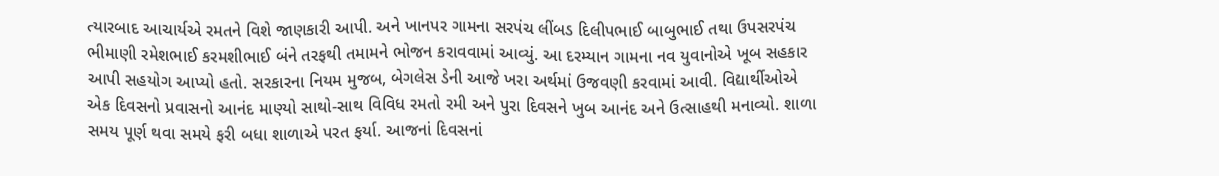ત્યારબાદ આચાર્યએ રમતને વિશે જાણકારી આપી. અને ખાનપર ગામના સરપંચ લીંબડ દિલીપભાઈ બાબુભાઈ તથા ઉપસરપંચ ભીમાણી રમેશભાઈ કરમશીભાઈ બંને તરફથી તમામને ભોજન કરાવવામાં આવ્યું. આ દરમ્યાન ગામના નવ યુવાનોએ ખૂબ સહકાર આપી સહયોગ આપ્યો હતો. સરકારના નિયમ મુજબ, બેગલેસ ડેની આજે ખરા અર્થમાં ઉજવણી કરવામાં આવી. વિદ્યાર્થીઓએ એક દિવસનો પ્રવાસનો આનંદ માણ્યો સાથો-સાથ વિવિધ રમતો રમી અને પુરા દિવસને ખુબ આનંદ અને ઉત્સાહથી મનાવ્યો. શાળા સમય પૂર્ણ થવા સમયે ફરી બધા શાળાએ પરત ફર્યા. આજનાં દિવસનાં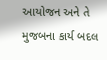આયોજન અને તે મુજબના કાર્ય બદલ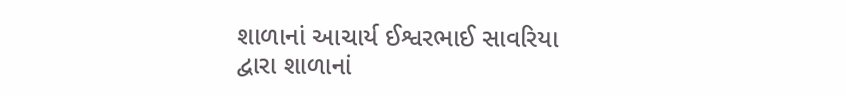શાળાનાં આચાર્ય ઈશ્વરભાઈ સાવરિયા દ્વારા શાળાનાં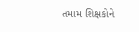તમામ શિક્ષકોને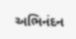અભિનંદન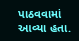પાઠવવામાં આવ્યા હતા.